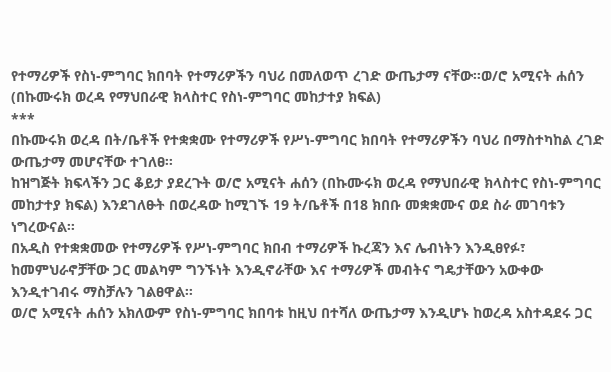የተማሪዎች የስነ-ምግባር ክበባት የተማሪዎችን ባህሪ በመለወጥ ረገድ ውጤታማ ናቸው፡፡ወ/ሮ አሚናት ሐሰን (በኩሙሩክ ወረዳ የማህበራዊ ክላስተር የስነ-ምግባር መከታተያ ክፍል)
***
በኩሙሩክ ወረዳ በት/ቤቶች የተቋቋሙ የተማሪዎች የሥነ-ምግባር ክበባት የተማሪዎችን ባህሪ በማስተካከል ረገድ ውጤታማ መሆናቸው ተገለፀ፡፡
ከዝግጅት ክፍላችን ጋር ቆይታ ያደረጉት ወ/ሮ አሚናት ሐሰን (በኩሙሩክ ወረዳ የማህበራዊ ክላስተር የስነ-ምግባር መከታተያ ክፍል) እንደገለፁት በወረዳው ከሚገኙ 19 ት/ቤቶች በ18 ክበቡ መቋቋሙና ወደ ስራ መገባቱን ነግረውናል፡፡
በአዲስ የተቋቋመው የተማሪዎች የሥነ-ምግባር ክበብ ተማሪዎች ኩረጃን እና ሌብነትን እንዲፀየፉ፣ ከመምህራኖቻቸው ጋር መልካም ግንኙነት እንዲኖራቸው እና ተማሪዎች መብትና ግዴታቸውን አውቀው እንዲተገብሩ ማስቻሉን ገልፀዋል፡፡
ወ/ሮ አሚናት ሐሰን አክለውም የስነ-ምግባር ክበባቱ ከዚህ በተሻለ ውጤታማ እንዲሆኑ ከወረዳ አስተዳደሩ ጋር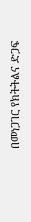በመነጋገር የክትትልና ድጋፍ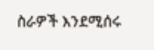ስራዎች እንደሚሰሩ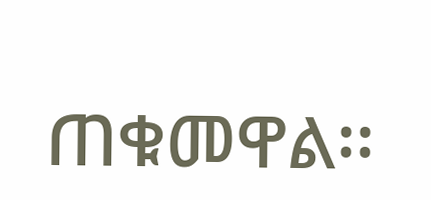ጠቁመዋል፡፡